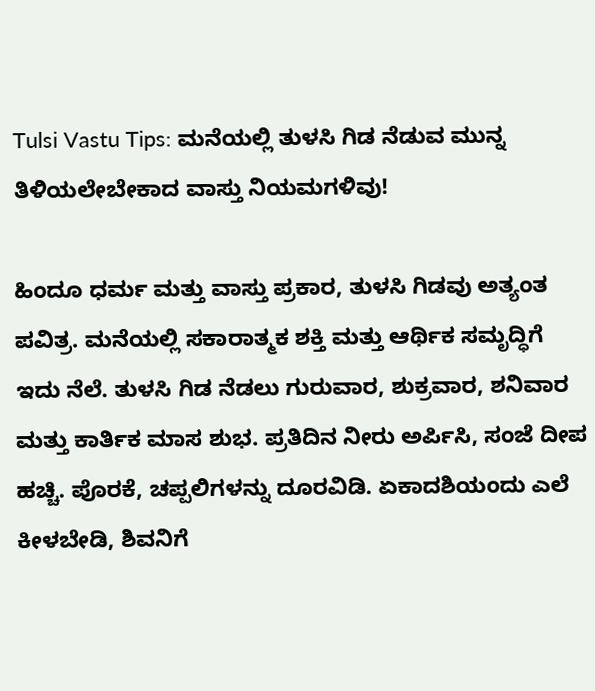Tulsi Vastu Tips: ಮನೆಯಲ್ಲಿ ತುಳಸಿ ಗಿಡ ನೆಡುವ ಮುನ್ನ ತಿಳಿಯಲೇಬೇಕಾದ ವಾಸ್ತು ನಿಯಮಗಳಿವು!

ಹಿಂದೂ ಧರ್ಮ ಮತ್ತು ವಾಸ್ತು ಪ್ರಕಾರ, ತುಳಸಿ ಗಿಡವು ಅತ್ಯಂತ ಪವಿತ್ರ. ಮನೆಯಲ್ಲಿ ಸಕಾರಾತ್ಮಕ ಶಕ್ತಿ ಮತ್ತು ಆರ್ಥಿಕ ಸಮೃದ್ಧಿಗೆ ಇದು ನೆಲೆ. ತುಳಸಿ ಗಿಡ ನೆಡಲು ಗುರುವಾರ, ಶುಕ್ರವಾರ, ಶನಿವಾರ ಮತ್ತು ಕಾರ್ತಿಕ ಮಾಸ ಶುಭ. ಪ್ರತಿದಿನ ನೀರು ಅರ್ಪಿಸಿ, ಸಂಜೆ ದೀಪ ಹಚ್ಚಿ. ಪೊರಕೆ, ಚಪ್ಪಲಿಗಳನ್ನು ದೂರವಿಡಿ. ಏಕಾದಶಿಯಂದು ಎಲೆ ಕೀಳಬೇಡಿ, ಶಿವನಿಗೆ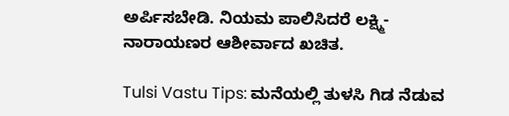ಅರ್ಪಿಸಬೇಡಿ. ನಿಯಮ ಪಾಲಿಸಿದರೆ ಲಕ್ಷ್ಮಿ-ನಾರಾಯಣರ ಆಶೀರ್ವಾದ ಖಚಿತ.

Tulsi Vastu Tips: ಮನೆಯಲ್ಲಿ ತುಳಸಿ ಗಿಡ ನೆಡುವ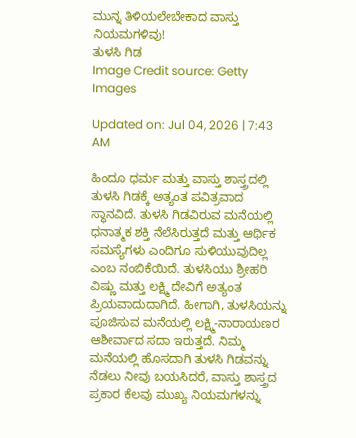ಮುನ್ನ ತಿಳಿಯಲೇಬೇಕಾದ ವಾಸ್ತು ನಿಯಮಗಳಿವು!
ತುಳಸಿ ಗಿಡ
Image Credit source: Getty Images

Updated on: Jul 04, 2026 | 7:43 AM

ಹಿಂದೂ ಧರ್ಮ ಮತ್ತು ವಾಸ್ತು ಶಾಸ್ತ್ರದಲ್ಲಿ ತುಳಸಿ ಗಿಡಕ್ಕೆ ಅತ್ಯಂತ ಪವಿತ್ರವಾದ ಸ್ಥಾನವಿದೆ. ತುಳಸಿ ಗಿಡವಿರುವ ಮನೆಯಲ್ಲಿ ಧನಾತ್ಮಕ ಶಕ್ತಿ ನೆಲೆಸಿರುತ್ತದೆ ಮತ್ತು ಆರ್ಥಿಕ ಸಮಸ್ಯೆಗಳು ಎಂದಿಗೂ ಸುಳಿಯುವುದಿಲ್ಲ ಎಂಬ ನಂಬಿಕೆಯಿದೆ. ತುಳಸಿಯು ಶ್ರೀಹರಿ ವಿಷ್ಣು ಮತ್ತು ಲಕ್ಷ್ಮಿ ದೇವಿಗೆ ಅತ್ಯಂತ ಪ್ರಿಯವಾದುದಾಗಿದೆ. ಹೀಗಾಗಿ, ತುಳಸಿಯನ್ನು ಪೂಜಿಸುವ ಮನೆಯಲ್ಲಿ ಲಕ್ಷ್ಮಿ-ನಾರಾಯಣರ ಆಶೀರ್ವಾದ ಸದಾ ಇರುತ್ತದೆ. ನಿಮ್ಮ ಮನೆಯಲ್ಲಿ ಹೊಸದಾಗಿ ತುಳಸಿ ಗಿಡವನ್ನು ನೆಡಲು ನೀವು ಬಯಸಿದರೆ, ವಾಸ್ತು ಶಾಸ್ತ್ರದ ಪ್ರಕಾರ ಕೆಲವು ಮುಖ್ಯ ನಿಯಮಗಳನ್ನು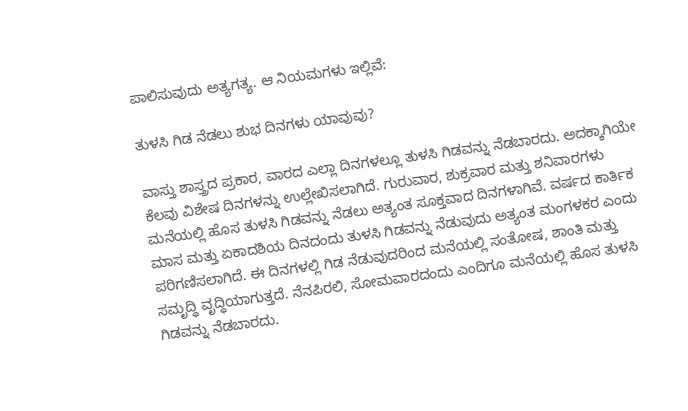ಪಾಲಿಸುವುದು ಅತ್ಯಗತ್ಯ. ಆ ನಿಯಮಗಳು ಇಲ್ಲಿವೆ:

ತುಳಸಿ ಗಿಡ ನೆಡಲು ಶುಭ ದಿನಗಳು ಯಾವುವು?

ವಾಸ್ತು ಶಾಸ್ತ್ರದ ಪ್ರಕಾರ, ವಾರದ ಎಲ್ಲಾ ದಿನಗಳಲ್ಲೂ ತುಳಸಿ ಗಿಡವನ್ನು ನೆಡಬಾರದು. ಅದಕ್ಕಾಗಿಯೇ ಕೆಲವು ವಿಶೇಷ ದಿನಗಳನ್ನು ಉಲ್ಲೇಖಿಸಲಾಗಿದೆ. ಗುರುವಾರ, ಶುಕ್ರವಾರ ಮತ್ತು ಶನಿವಾರಗಳು ಮನೆಯಲ್ಲಿ ಹೊಸ ತುಳಸಿ ಗಿಡವನ್ನು ನೆಡಲು ಅತ್ಯಂತ ಸೂಕ್ತವಾದ ದಿನಗಳಾಗಿವೆ. ವರ್ಷದ ಕಾರ್ತಿಕ ಮಾಸ ಮತ್ತು ಏಕಾದಶಿಯ ದಿನದಂದು ತುಳಸಿ ಗಿಡವನ್ನು ನೆಡುವುದು ಅತ್ಯಂತ ಮಂಗಳಕರ ಎಂದು ಪರಿಗಣಿಸಲಾಗಿದೆ. ಈ ದಿನಗಳಲ್ಲಿ ಗಿಡ ನೆಡುವುದರಿಂದ ಮನೆಯಲ್ಲಿ ಸಂತೋಷ, ಶಾಂತಿ ಮತ್ತು ಸಮೃದ್ಧಿ ವೃದ್ಧಿಯಾಗುತ್ತದೆ. ನೆನಪಿರಲಿ, ಸೋಮವಾರದಂದು ಎಂದಿಗೂ ಮನೆಯಲ್ಲಿ ಹೊಸ ತುಳಸಿ ಗಿಡವನ್ನು ನೆಡಬಾರದು.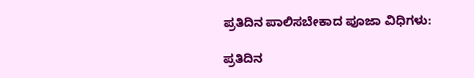ಪ್ರತಿದಿನ ಪಾಲಿಸಬೇಕಾದ ಪೂಜಾ ವಿಧಿಗಳು:

ಪ್ರತಿದಿನ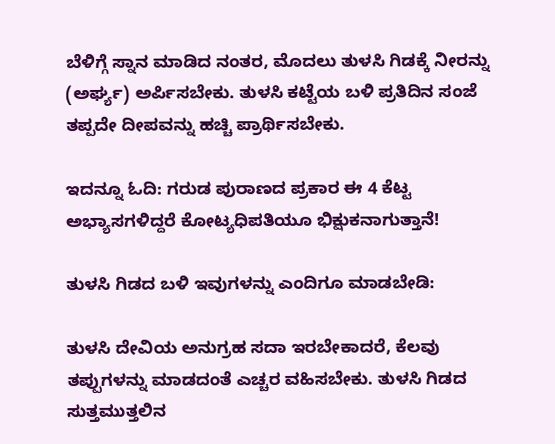ಬೆಳಿಗ್ಗೆ ಸ್ನಾನ ಮಾಡಿದ ನಂತರ, ಮೊದಲು ತುಳಸಿ ಗಿಡಕ್ಕೆ ನೀರನ್ನು (ಅರ್ಘ್ಯ) ಅರ್ಪಿಸಬೇಕು. ತುಳಸಿ ಕಟ್ಟೆಯ ಬಳಿ ಪ್ರತಿದಿನ ಸಂಜೆ ತಪ್ಪದೇ ದೀಪವನ್ನು ಹಚ್ಚಿ ಪ್ರಾರ್ಥಿಸಬೇಕು.

ಇದನ್ನೂ ಓದಿ: ಗರುಡ ಪುರಾಣದ ಪ್ರಕಾರ ಈ 4 ಕೆಟ್ಟ ಅಭ್ಯಾಸಗಳಿದ್ದರೆ ಕೋಟ್ಯಧಿಪತಿಯೂ ಭಿಕ್ಷುಕನಾಗುತ್ತಾನೆ!

ತುಳಸಿ ಗಿಡದ ಬಳಿ ಇವುಗಳನ್ನು ಎಂದಿಗೂ ಮಾಡಬೇಡಿ:

ತುಳಸಿ ದೇವಿಯ ಅನುಗ್ರಹ ಸದಾ ಇರಬೇಕಾದರೆ, ಕೆಲವು ತಪ್ಪುಗಳನ್ನು ಮಾಡದಂತೆ ಎಚ್ಚರ ವಹಿಸಬೇಕು. ತುಳಸಿ ಗಿಡದ ಸುತ್ತಮುತ್ತಲಿನ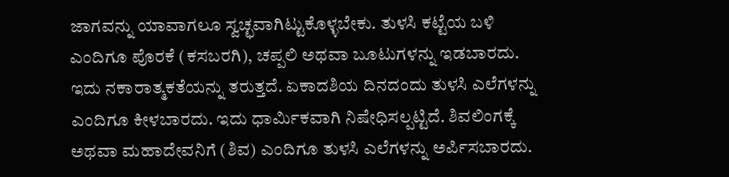ಜಾಗವನ್ನು ಯಾವಾಗಲೂ ಸ್ವಚ್ಛವಾಗಿಟ್ಟುಕೊಳ್ಳಬೇಕು. ತುಳಸಿ ಕಟ್ಟೆಯ ಬಳಿ ಎಂದಿಗೂ ಪೊರಕೆ (ಕಸಬರಗಿ), ಚಪ್ಪಲಿ ಅಥವಾ ಬೂಟುಗಳನ್ನು ಇಡಬಾರದು. ಇದು ನಕಾರಾತ್ಮಕತೆಯನ್ನು ತರುತ್ತದೆ. ಏಕಾದಶಿಯ ದಿನದಂದು ತುಳಸಿ ಎಲೆಗಳನ್ನು ಎಂದಿಗೂ ಕೀಳಬಾರದು. ಇದು ಧಾರ್ಮಿಕವಾಗಿ ನಿಷೇಧಿಸಲ್ಪಟ್ಟಿದೆ. ಶಿವಲಿಂಗಕ್ಕೆ ಅಥವಾ ಮಹಾದೇವನಿಗೆ (ಶಿವ) ಎಂದಿಗೂ ತುಳಸಿ ಎಲೆಗಳನ್ನು ಅರ್ಪಿಸಬಾರದು.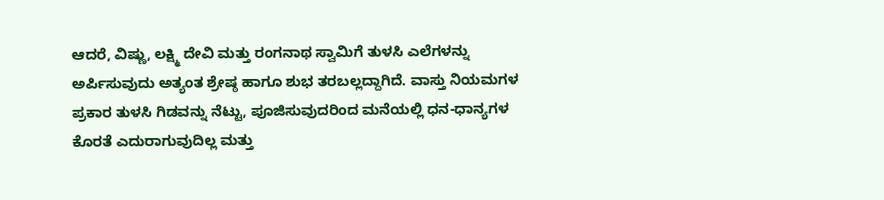ಆದರೆ, ವಿಷ್ಣು, ಲಕ್ಷ್ಮಿ ದೇವಿ ಮತ್ತು ರಂಗನಾಥ ಸ್ವಾಮಿಗೆ ತುಳಸಿ ಎಲೆಗಳನ್ನು ಅರ್ಪಿಸುವುದು ಅತ್ಯಂತ ಶ್ರೇಷ್ಠ ಹಾಗೂ ಶುಭ ತರಬಲ್ಲದ್ದಾಗಿದೆ. ವಾಸ್ತು ನಿಯಮಗಳ ಪ್ರಕಾರ ತುಳಸಿ ಗಿಡವನ್ನು ನೆಟ್ಟು, ಪೂಜಿಸುವುದರಿಂದ ಮನೆಯಲ್ಲಿ ಧನ-ಧಾನ್ಯಗಳ ಕೊರತೆ ಎದುರಾಗುವುದಿಲ್ಲ ಮತ್ತು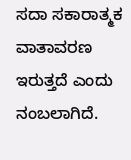ಸದಾ ಸಕಾರಾತ್ಮಕ ವಾತಾವರಣ ಇರುತ್ತದೆ ಎಂದು ನಂಬಲಾಗಿದೆ.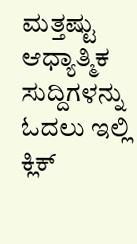ಮತ್ತಷ್ಟು ಆಧ್ಯಾತ್ಮಿಕ ಸುದ್ದಿಗಳನ್ನು ಓದಲು ಇಲ್ಲಿ ಕ್ಲಿಕ್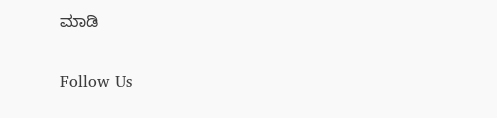ಮಾಡಿ

Follow Us